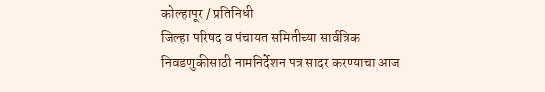कोल्हापूर / प्रतिनिधी
जिल्हा परिषद व पंचायत समितीच्या सार्वत्रिक निवडणुकीसाठी नामनिर्देशन पत्र सादर करण्याचा आज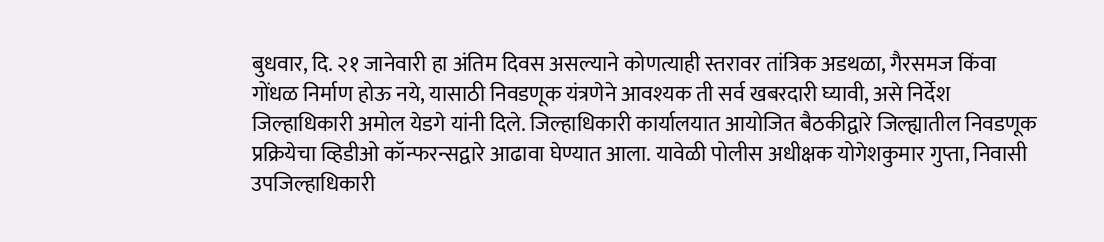बुधवार, दि. २१ जानेवारी हा अंतिम दिवस असल्याने कोणत्याही स्तरावर तांत्रिक अडथळा, गैरसमज किंवा गोंधळ निर्माण होऊ नये, यासाठी निवडणूक यंत्रणेने आवश्यक ती सर्व खबरदारी घ्यावी, असे निर्देश जिल्हाधिकारी अमोल येडगे यांनी दिले. जिल्हाधिकारी कार्यालयात आयोजित बैठकीद्वारे जिल्ह्यातील निवडणूक प्रक्रियेचा व्हिडीओ कॉन्फरन्सद्वारे आढावा घेण्यात आला. यावेळी पोलीस अधीक्षक योगेशकुमार गुप्ता, निवासी उपजिल्हाधिकारी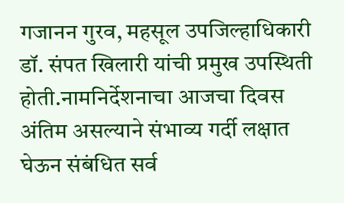गजानन गुरव, महसूल उपजिल्हाधिकारी डॉ. संपत खिलारी यांची प्रमुख उपस्थिती होती.नामनिर्देशनाचा आजचा दिवस अंतिम असल्याने संभाव्य गर्दी लक्षात घेऊन संबंधित सर्व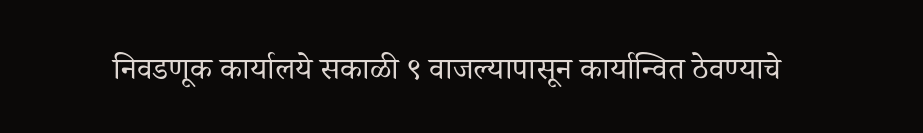निवडणूक कार्यालये सकाळी ९ वाजल्यापासून कार्यान्वित ठेवण्याचे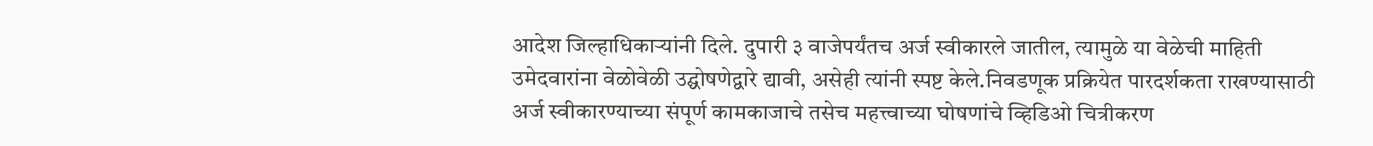आदेश जिल्हाधिकाऱ्यांनी दिले. दुपारी ३ वाजेपर्यंतच अर्ज स्वीकारले जातील, त्यामुळे या वेळेची माहिती उमेदवारांना वेळोवेळी उद्घोषणेद्वारे द्यावी, असेही त्यांनी स्पष्ट केले.निवडणूक प्रक्रियेत पारदर्शकता राखण्यासाठी अर्ज स्वीकारण्याच्या संपूर्ण कामकाजाचे तसेच महत्त्वाच्या घोषणांचे व्हिडिओ चित्रीकरण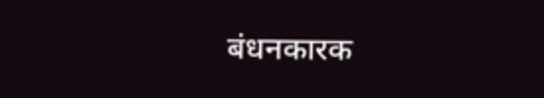बंधनकारक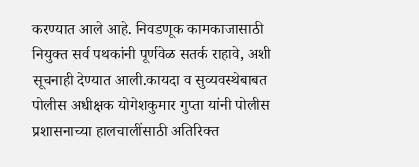करण्यात आले आहे. निवडणूक कामकाजासाठी नियुक्त सर्व पथकांनी पूर्णवेळ सतर्क राहावे, अशी सूचनाही देण्यात आली.कायदा व सुव्यवस्थेबाबत पोलीस अधीक्षक योगेशकुमार गुप्ता यांनी पोलीस प्रशासनाच्या हालचालींसाठी अतिरिक्त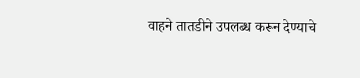वाहने तातडीने उपलब्ध करून देण्याचे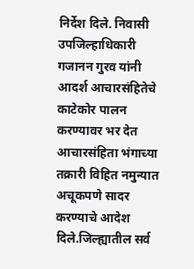निर्देश दिले. निवासी उपजिल्हाधिकारी गजानन गुरव यांनी आदर्श आचारसंहितेचे काटेकोर पालन करण्यावर भर देत आचारसंहिता भंगाच्या तक्रारी विहित नमुन्यात अचूकपणे सादर करण्याचे आदेश दिले.जिल्ह्यातील सर्व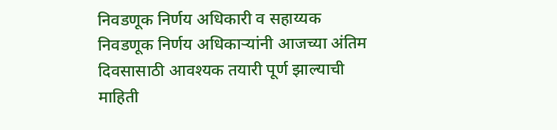निवडणूक निर्णय अधिकारी व सहाय्यक निवडणूक निर्णय अधिकाऱ्यांनी आजच्या अंतिम दिवसासाठी आवश्यक तयारी पूर्ण झाल्याची माहिती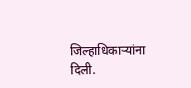जिल्हाधिकाऱ्यांना दिली.